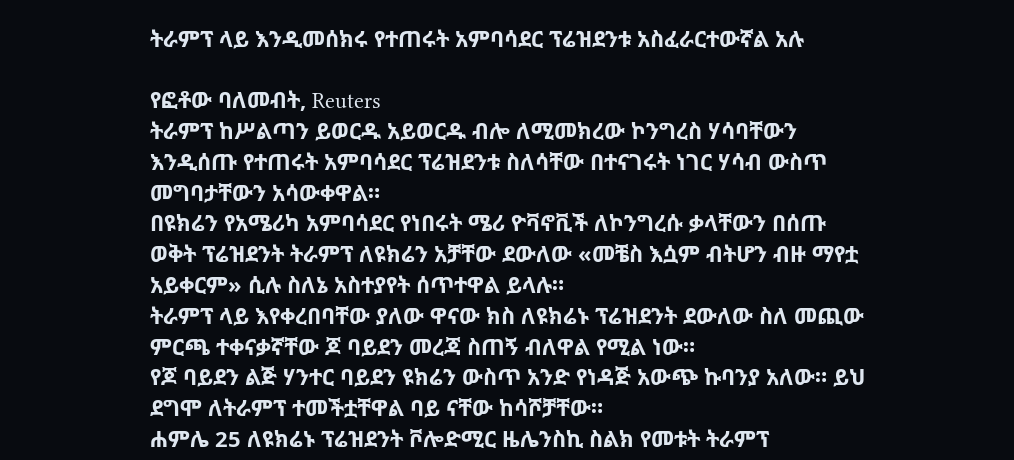ትራምፕ ላይ እንዲመሰክሩ የተጠሩት አምባሳደር ፕሬዝደንቱ አስፈራርተውኛል አሉ

የፎቶው ባለመብት, Reuters
ትራምፕ ከሥልጣን ይወርዱ አይወርዱ ብሎ ለሚመክረው ኮንግረስ ሃሳባቸውን እንዲሰጡ የተጠሩት አምባሳደር ፕሬዝደንቱ ስለሳቸው በተናገሩት ነገር ሃሳብ ውስጥ መግባታቸውን አሳውቀዋል።
በዩክሬን የአሜሪካ አምባሳደር የነበሩት ሜሪ ዮቫኖቪች ለኮንግረሱ ቃላቸውን በሰጡ ወቅት ፕሬዝደንት ትራምፕ ለዩክሬን አቻቸው ደውለው «መቼስ እሷም ብትሆን ብዙ ማየቷ አይቀርም» ሲሉ ስለኔ አስተያየት ሰጥተዋል ይላሉ።
ትራምፕ ላይ እየቀረበባቸው ያለው ዋናው ክስ ለዩክሬኑ ፕሬዝደንት ደውለው ስለ መጪው ምርጫ ተቀናቃኛቸው ጆ ባይደን መረጃ ስጠኝ ብለዋል የሚል ነው።
የጆ ባይደን ልጅ ሃንተር ባይደን ዩክሬን ውስጥ አንድ የነዳጅ አውጭ ኩባንያ አለው። ይህ ደግሞ ለትራምፕ ተመችቷቸዋል ባይ ናቸው ከሳሾቻቸው።
ሐምሌ 25 ለዩክሬኑ ፕሬዝደንት ቮሎድሚር ዜሌንስኪ ስልክ የመቱት ትራምፕ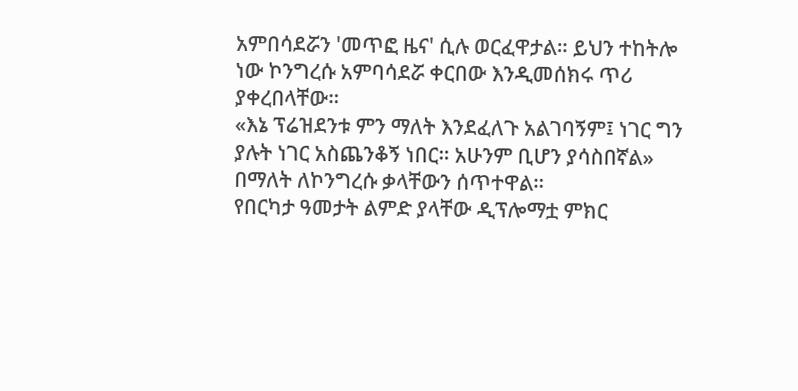አምበሳደሯን 'መጥፎ ዜና' ሲሉ ወርፈዋታል። ይህን ተከትሎ ነው ኮንግረሱ አምባሳደሯ ቀርበው እንዲመሰክሩ ጥሪ ያቀረበላቸው።
«እኔ ፕሬዝደንቱ ምን ማለት እንደፈለጉ አልገባኝም፤ ነገር ግን ያሉት ነገር አስጨንቆኝ ነበር። አሁንም ቢሆን ያሳስበኛል» በማለት ለኮንግረሱ ቃላቸውን ሰጥተዋል።
የበርካታ ዓመታት ልምድ ያላቸው ዲፕሎማቷ ምክር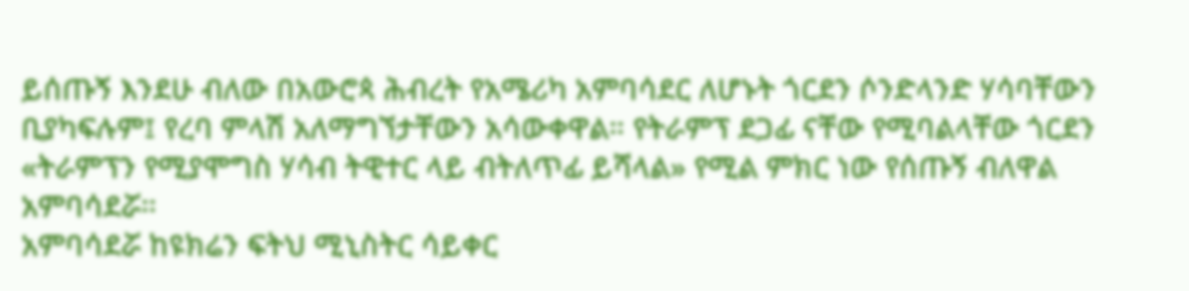ይሰጡኝ እንደሁ ብለው በአውሮጳ ሕብረት የአሜሪካ አምባሳደር ለሆኑት ጎርደን ሶንድላንድ ሃሳባቸውን ቢያካፍሉም፤ የረባ ምላሽ አለማግኘታቸውን አሳውቀዋል። የትራምፕ ደጋፊ ናቸው የሚባልላቸው ጎርደን «ትራምፕን የሚያሞግስ ሃሳብ ትዊተር ላይ ብትለጥፊ ይሻላል» የሚል ምክር ነው የሰጡኝ ብለዋል አምባሳደሯ።
አምባሳደሯ ከዩክሬን ፍትህ ሚኒስትር ሳይቀር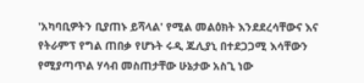'አካባቢዎትን ቢያጠኑ ይሻላል' የሚል መልዕክት እንደደረሳቸውና እና የትራምፕ የግል ጠበቃ የሆኑት ሩዲ ጁሊያኒ በተደጋጋሚ እሳቸውን የሚያጣጥል ሃሳብ መስጠታቸው ሁኔታው አስጊ ነው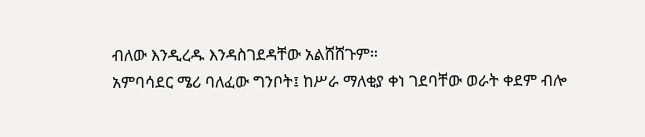ብለው እንዲረዱ እንዳስገደዳቸው አልሸሸጉም።
አምባሳደር ሜሪ ባለፈው ግንቦት፤ ከሥራ ማለቂያ ቀነ ገደባቸው ወራት ቀደም ብሎ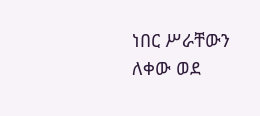ነበር ሥራቸውን ለቀው ወደ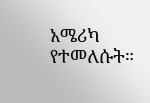አሜሪካ የተመለሱት።